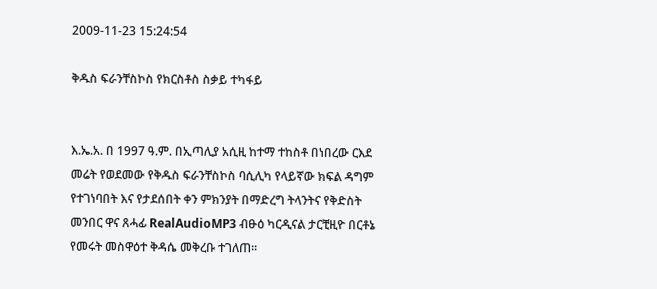2009-11-23 15:24:54

ቅዱስ ፍራንቸስኮስ የክርስቶስ ስቃይ ተካፋይ


እ.ኤ.አ. በ 1997 ዓ.ም. በኢጣሊያ አሲዚ ከተማ ተከስቶ በነበረው ርእደ መሬት የወደመው የቅዱስ ፍራንቸስኮስ ባሲሊካ የላይኛው ክፍል ዳግም የተገነባበት እና የታደሰበት ቀን ምክንያት በማድረግ ትላንትና የቅድስት መንበር ዋና ጸሓፊ RealAudioMP3 ብፁዕ ካርዲናል ታርቺዚዮ በርቶኔ የመሩት መስዋዕተ ቅዳሴ መቅረቡ ተገለጠ።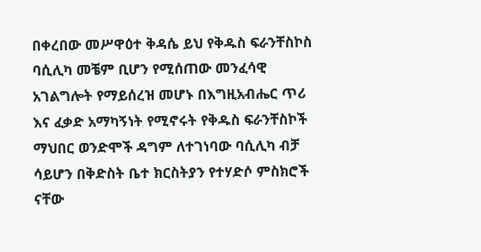በቀረበው መሥዋዕተ ቅዳሴ ይህ የቅዱስ ፍራንቸስኮስ ባሲሊካ መቼም ቢሆን የሚሰጠው መንፈሳዊ አገልግሎት የማይሰረዝ መሆኑ በእግዚአብሔር ጥሪ እና ፈቃድ አማካኝነት የሚኖሩት የቅዱስ ፍራንቸስኮች ማህበር ወንድሞች ዳግም ለተገነባው ባሲሊካ ብቻ ሳይሆን በቅድስት ቤተ ክርስትያን የተሃድሶ ምስክሮች ናቸው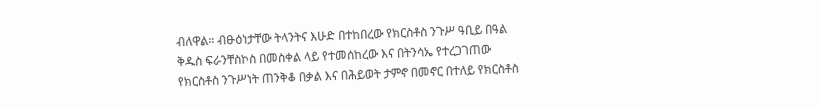ብለዋል። ብፁዕነታቸው ትላንትና እሁድ በተከበረው የክርስቶስ ንጉሥ ዓቢይ በዓል ቅዱስ ፍራንቸስኮስ በመስቀል ላይ የተመሰከረው እና በትንሳኤ የተረጋገጠው የክርስቶስ ንጉሥነት ጠንቅቆ በቃል እና በሕይወት ታምኖ በመኖር በተለይ የክርስቶስ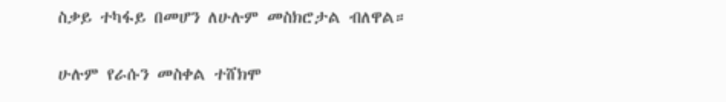ስቃይ ተካፋይ በመሆን ለሁሉም መስክሮታል ብለዋል።

ሁሉም የራሱን መስቀል ተሸክሞ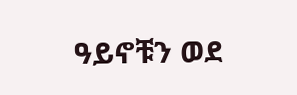ዓይኖቹን ወደ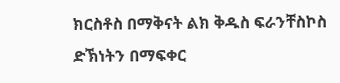ክርስቶስ በማቅናት ልክ ቅዱስ ፍራንቸስኮስ ድኽነትን በማፍቀር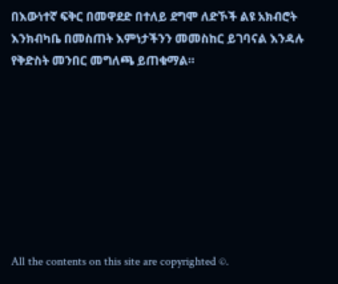በእውነተኛ ፍቅር በመዋደድ በተለይ ደግሞ ለድኾች ልዩ አክብሮት እንክብካቤ በመስጠት እምነታችንን መመስከር ይገባናል እንዳሉ የቅድስት መንበር መግለጫ ይጠቁማል።








All the contents on this site are copyrighted ©.